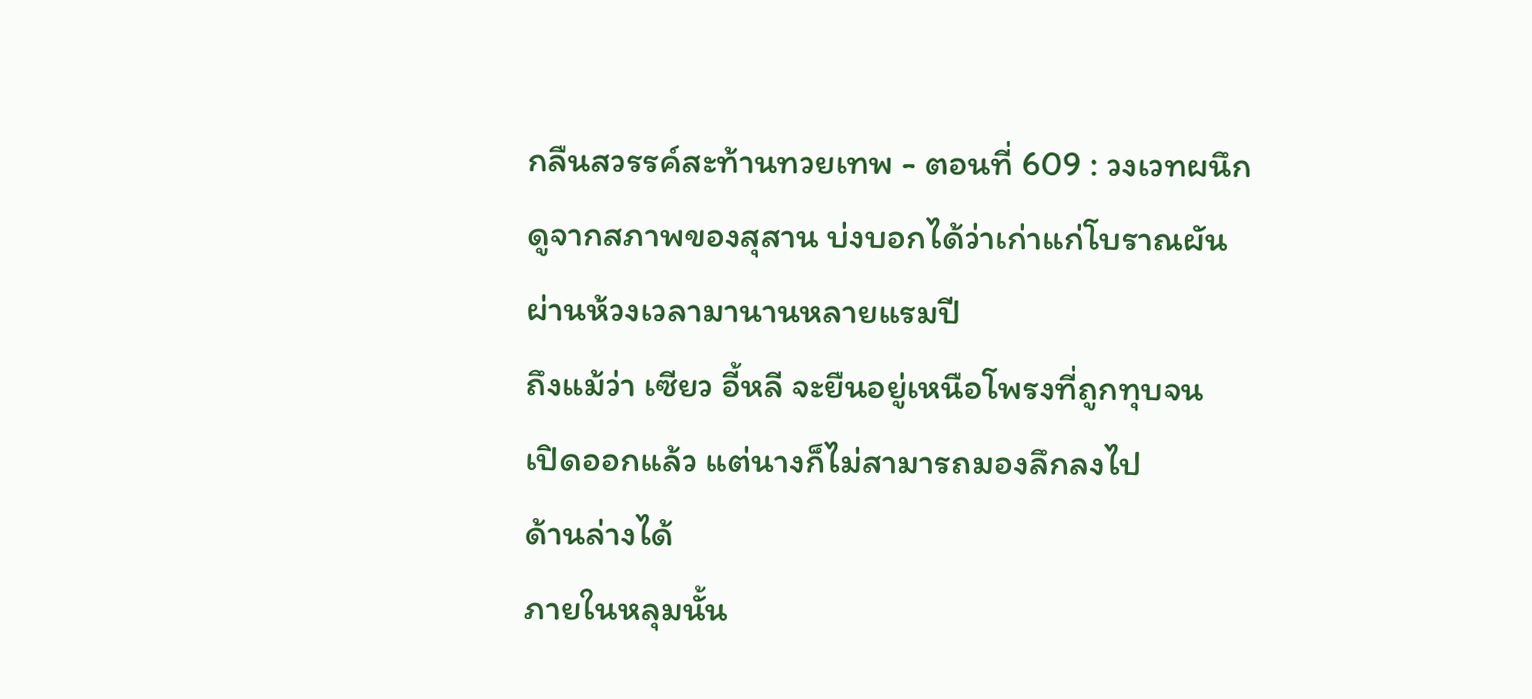กลืนสวรรค์สะท้านทวยเทพ - ตอนที่ 609 : วงเวทผนึก
ดูจากสภาพของสุสาน บ่งบอกได้ว่าเก่าแก่โบราณผัน
ผ่านห้วงเวลามานานหลายแรมปี
ถึงแม้ว่า เซียว อี้หลี จะยืนอยู่เหนือโพรงที่ถูกทุบจน
เปิดออกแล้ว แต่นางก็ไม่สามารถมองลึกลงไป
ด้านล่างได้
ภายในหลุมนั้น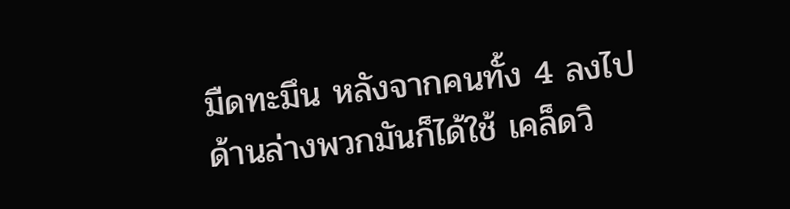มืดทะมึน หลังจากคนทั้ง 4 ลงไป
ด้านล่างพวกมันก็ได้ใช้ เคล็ดวิ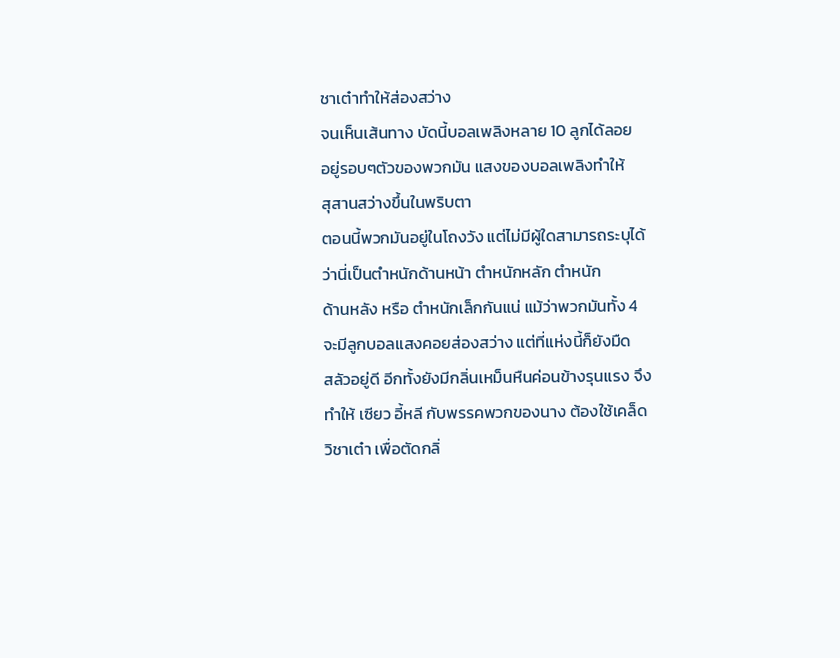ชาเต๋าทำให้ส่องสว่าง
จนเห็นเส้นทาง บัดนี้บอลเพลิงหลาย 10 ลูกได้ลอย
อยู่รอบๆตัวของพวกมัน แสงของบอลเพลิงทำให้
สุสานสว่างขึ้นในพริบตา
ตอนนี้พวกมันอยู่ในโถงวัง แต่ไม่มีผู้ใดสามารถระบุได้
ว่านี่เป็นตำหนักด้านหน้า ตำหนักหลัก ตำหนัก
ด้านหลัง หรือ ตำหนักเล็กกันแน่ แม้ว่าพวกมันทั้ง 4
จะมีลูกบอลแสงคอยส่องสว่าง แต่ที่แห่งนี้ก็ยังมืด
สลัวอยู่ดี อีกทั้งยังมีกลิ่นเหม็นหืนค่อนข้างรุนแรง จึง
ทำให้ เซียว อี้หลี กับพรรคพวกของนาง ต้องใช้เคล็ด
วิชาเต๋า เพื่อตัดกลิ่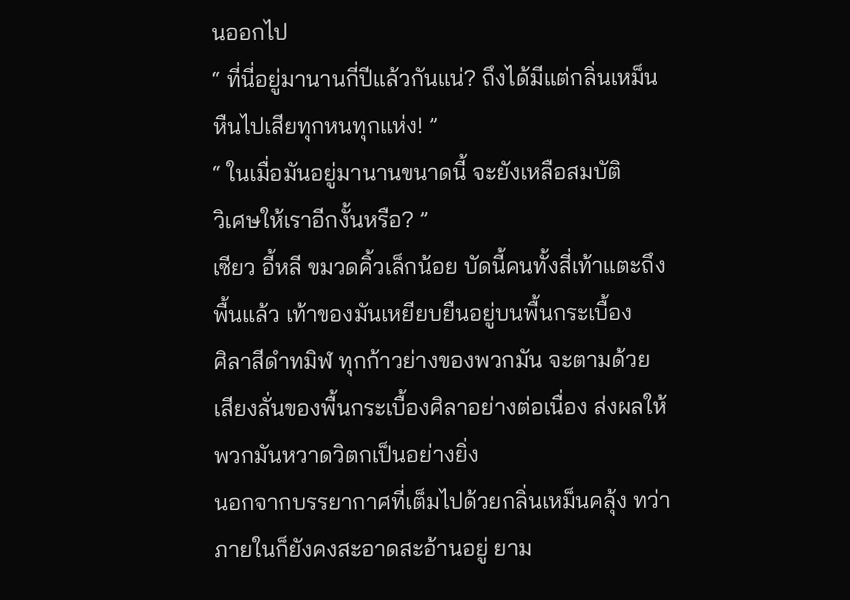นออกไป
“ ที่นี่อยู่มานานกี่ปีแล้วกันแน่? ถึงได้มีแต่กลิ่นเหม็น
หืนไปเสียทุกหนทุกแห่ง! ”
“ ในเมื่อมันอยู่มานานขนาดนี้ จะยังเหลือสมบัติ
วิเศษให้เราอีกงั้นหรือ? ”
เซียว อี้หลี ขมวดคิ้วเล็กน้อย บัดนี้คนทั้งสี่เท้าแตะถึง
พื้นแล้ว เท้าของมันเหยียบยืนอยู่บนพื้นกระเบื้อง
ศิลาสีดำทมิฬ ทุกก้าวย่างของพวกมัน จะตามด้วย
เสียงลั่นของพื้นกระเบื้องศิลาอย่างต่อเนื่อง ส่งผลให้
พวกมันหวาดวิตกเป็นอย่างยิ่ง
นอกจากบรรยากาศที่เต็มไปด้วยกลิ่นเหม็นคลุ้ง ทว่า
ภายในก็ยังคงสะอาดสะอ้านอยู่ ยาม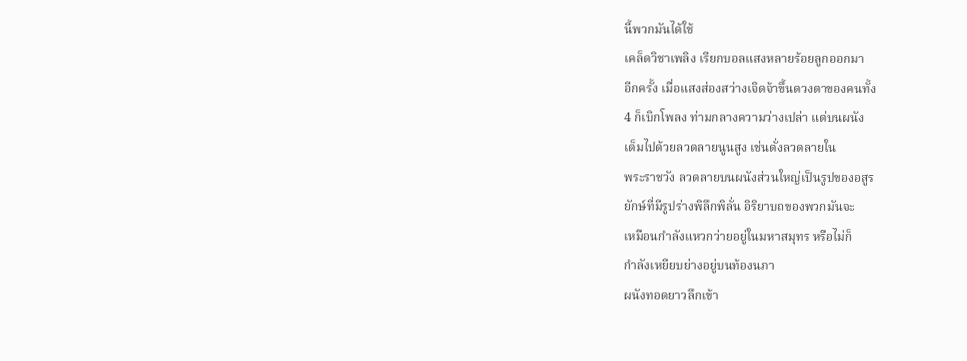นี้พวกมันได้ใช้
เคล็ดวิชาเพลิง เรียกบอลแสงหลายร้อยลูกออกมา
อีกครั้ง เมื่อแสงส่องสว่างเจิดจ้าขึ้นดวงตาของคนทั้ง
4 ก็เบิกโพลง ท่ามกลางความว่างเปล่า แต่บนผนัง
เต็มไปด้วยลวดลายนูนสูง เช่นดั่งลวดลายใน
พระราชวัง ลวดลายบนผนังส่วนใหญ่เป็นรูปของอสูร
ยักษ์ที่มีรูปร่างพิลึกพิลั่น อิริยาบถของพวกมันจะ
เหมือนกำลังแหวกว่ายอยู่ในมหาสมุทร หรือไม่ก็
กำลังเหยียบย่างอยู่บนท้องนภา
ผนังทอดยาวลึกเข้า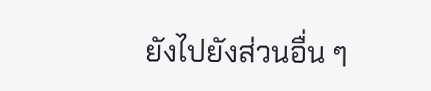ยังไปยังส่วนอื่น ๆ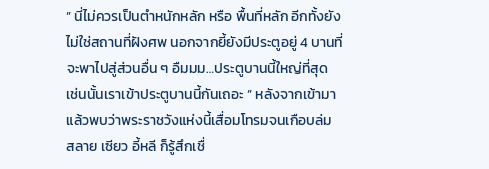” นี่ไม่ควรเป็นตำหนักหลัก หรือ พื้นที่หลัก อีกทั้งยัง
ไม่ใช่สถานที่ฝังศพ นอกจากยี้ยังมีประตูอยู่ 4 บานที่
จะพาไปสู่ส่วนอื่น ๆ อืมมม…ประตูบานนี้ใหญ่ที่สุด
เช่นนั้นเราเข้าประตูบานนี้กันเถอะ ” หลังจากเข้ามา
แล้วพบว่าพระราชวังแห่งนี้เสื่อมโทรมจนเกือบล่ม
สลาย เซียว อี้หลี ก็รู้สึกเชื่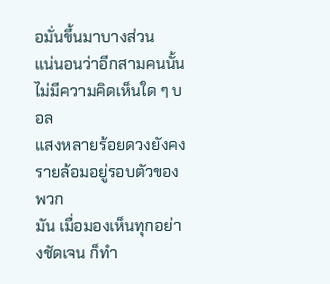อมั่นขึ้นมาบางส่วน
แน่นอนว่าอีกสามคนนั้นไม่มีความคิดเห็นใด ๆ บอล
แสงหลายร้อยดวงยังคงรายล้อมอยู่รอบตัวของพวก
มัน เมื่อมองเห็นทุกอย่างชัดเจน ก็ทำ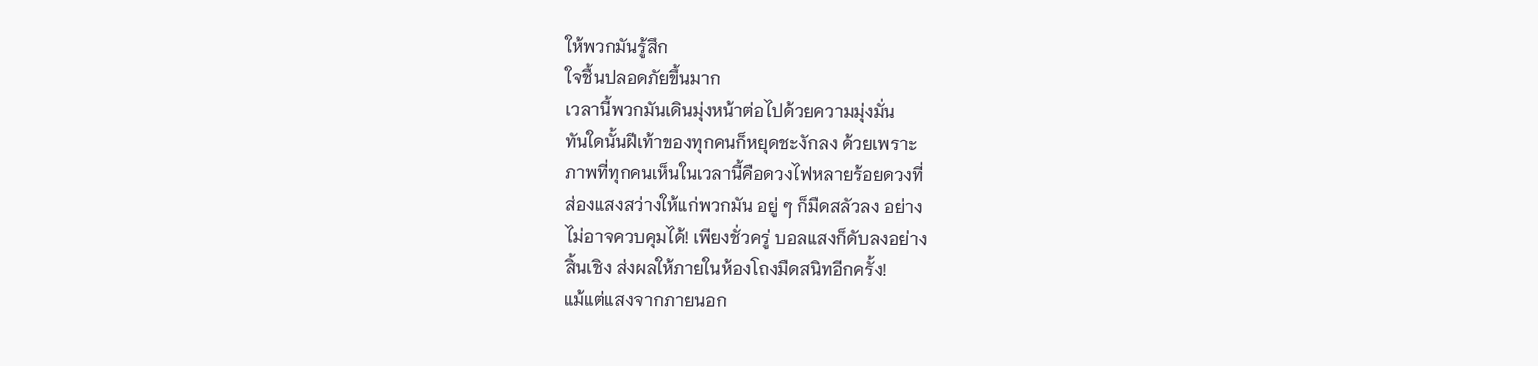ให้พวกมันรู้สึก
ใจชื้นปลอดภัยขึ้นมาก
เวลานี้พวกมันเดินมุ่งหน้าต่อไปด้วยความมุ่งมั่น
ทันใดนั้นฝีเท้าของทุกคนก็หยุดชะงักลง ด้วยเพราะ
ภาพที่ทุกคนเห็นในเวลานี้คือดวงไฟหลายร้อยดวงที่
ส่องแสงสว่างให้แก่พวกมัน อยู่ ๆ ก็มืดสลัวลง อย่าง
ไม่อาจควบคุมได้! เพียงชั่วครู่ บอลแสงก็ดับลงอย่าง
สิ้นเชิง ส่งผลให้ภายในห้องโถงมืดสนิทอีกครั้ง!
แม้แต่แสงจากภายนอก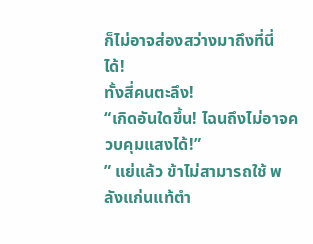ก็ไม่อาจส่องสว่างมาถึงที่นี่
ได้!
ทั้งสี่คนตะลึง!
“เกิดอันใดขึ้น! ไฉนถึงไม่อาจควบคุมแสงได้!”
” แย่แล้ว ข้าไม่สามารถใช้ พลังแก่นแท้ตำ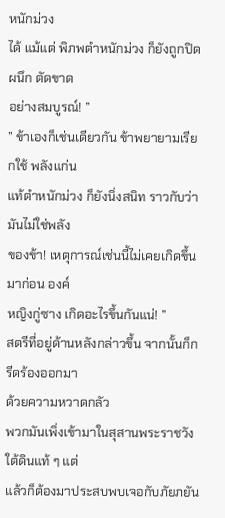หนักม่วง
ได้ แม้แต่ พิภพตำหนักม่วง ก็ยังถูกปิดผนึก ตัดขาด
อย่างสมบูรณ์! ”
” ข้าเองก็เช่นเดียวกัน ข้าพยายามเรียกใช้ พลังแก่น
แท้ตำหนักม่วง ก็ยังนิ่งสนิท ราวกับว่ามันไม่ใช่พลัง
ของข้า! เหตุการณ์เช่นนี้ไม่เคยเกิดขึ้นมาก่อน องค์
หญิงกู่ซาง เกิดอะไรขึ้นกันแน่! ”
สตรีที่อยู่ด้านหลังกล่าวขึ้น จากนั้นก็กรีดร้องออกมา
ด้วยความหวาดกลัว
พวกมันเพิ่งเข้ามาในสุสานพระราชวังใต้ดินแท้ ๆ แต่
แล้วก็ต้องมาประสบพบเจอกับภัยภยัน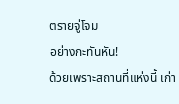ตรายจู่โจม
อย่างกะทันหัน!
ด้วยเพราะสถานที่แห่งนี้ เก่า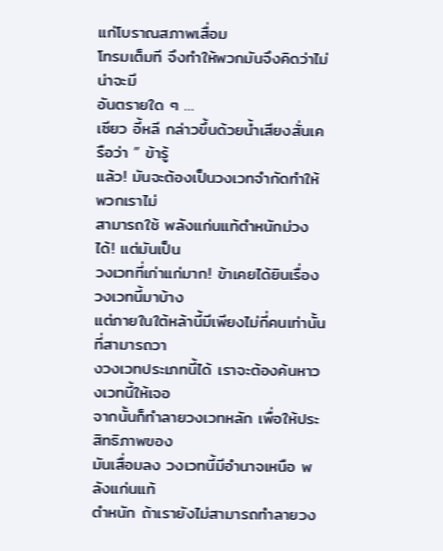แก่โบราณสภาพเสื่อม
โทรมเต็มที จึงทำให้พวกมันจึงคิดว่าไม่น่าจะมี
อันตรายใด ๆ …
เซียว อี้หลี กล่าวขึ้นด้วยน้ำเสียงสั่นเครือว่า ” ข้ารู้
แล้ว! มันจะต้องเป็นวงเวทจำกัดทำให้พวกเราไม่
สามารถใช้ พลังแก่นแท้ตำหนักม่วง ได้! แต่มันเป็น
วงเวทที่เก่าแก่มาก! ข้าเคยได้ยินเรื่องวงเวทนี้มาบ้าง
แต่ภายในใต้หล้านี้มีเพียงไม่กี่คนเท่านั้นที่สามารถวา
งวงเวทประเภทนี้ได้ เราจะต้องค้นหาวงเวทนี้ให้เจอ
จากนั้นก็ทำลายวงเวทหลัก เพื่อให้ประสิทธิภาพของ
มันเสื่อมลง วงเวทนี้มีอำนาจเหนือ พลังแก่นแท้
ตำหนัก ถ้าเรายังไม่สามารถทำลายวง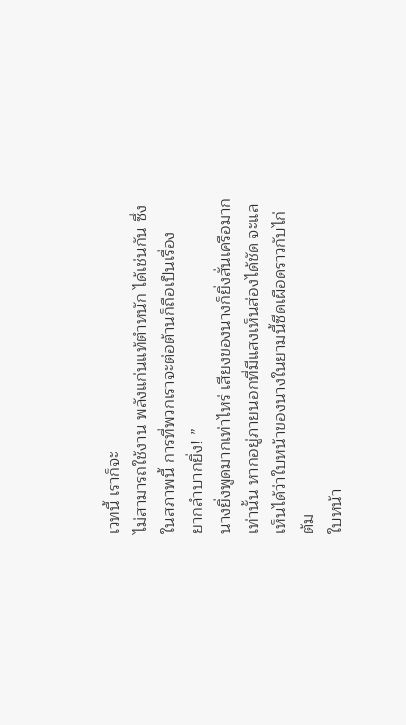เวทนี้ เราก็จะ
ไม่สามารถใช้งาน พลังแก่นแท้ตำหนัก ได้เช่นกัน ซึ่ง
ในสภาพนี้ การที่พวกเราจะต่อต้านก็ถือเป็นเรื่อง
ยากลำบากยิ่ง! ”
นางยิ่งพูดมากเท่าไหร่ เสียงของนางก็ยิ่งสั่นเครือมาก
เท่านั้น หากอยู่ภายนอกที่มีแสงเห็นส่องได้ชัด จะแล
เห็นได้ว่าใบหน้าของนางในยามนี้ซีดเผือดราวกับไก่
ต้ม
ใบหน้า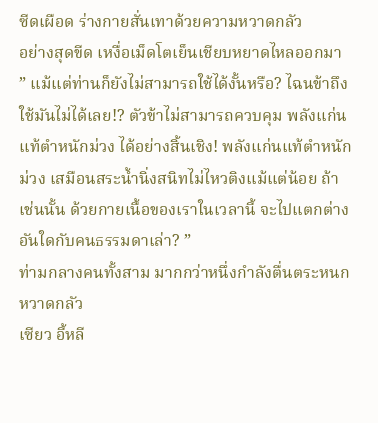ซีดเผือด ร่างกายสั่นเทาด้วยความหวาดกลัว
อย่างสุดขีด เหงื่อเม็ดโตเย็นเชียบหยาดไหลออกมา
” แม้แต่ท่านก็ยังไม่สามารถใช้ได้งั้นหรือ? ไฉนข้าถึง
ใช้มันไม่ได้เลย!? ตัวข้าไม่สามารถควบคุม พลังแก่น
แท้ตำหนักม่วง ได้อย่างสิ้นเชิง! พลังแก่นแท้ตำหนัก
ม่วง เสมือนสระน้ำนิ่งสนิทไม่ไหวติงแม้แต่น้อย ถ้า
เช่นนั้น ด้วยกายเนื้อของเราในเวลานี้ จะไปแตกต่าง
อันใดกับคนธรรมดาเล่า? ”
ท่ามกลางคนทั้งสาม มากกว่าหนึ่งกำลังตื่นตระหนก
หวาดกลัว
เซียว อี้หลี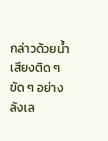กล่าวด้วยน้ำเสียงติด ๆ ขัด ๆ อย่างลังเล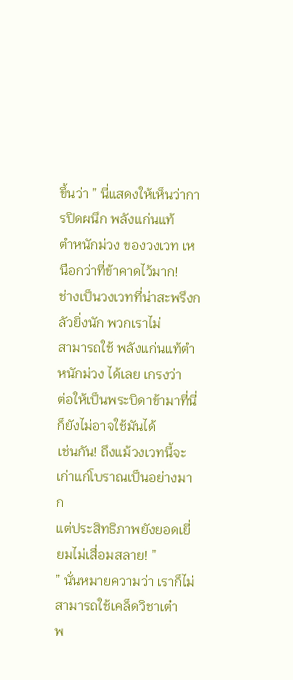ขึ้นว่า ” นี่แสดงให้เห็นว่าการปิดผนึก พลังแก่นแท้
ตำหนักม่วง ของวงเวท เหนือกว่าที่ข้าคาดไว้มาก!
ช่างเป็นวงเวทที่น่าสะพรึงกลัวยิ่งนัก พวกเราไม่
สามารถใช้ พลังแก่นแท้ตำหนักม่วง ได้เลย เกรงว่า
ต่อให้เป็นพระบิดาข้ามาที่นี่ ก็ยังไม่อาจใช้มันได้
เช่นกัน! ถึงแม้วงเวทนี้จะเก่าแก่โบราณเป็นอย่างมาก
แต่ประสิทธิภาพยังยอดเยี่ยมไม่เสื่อมสลาย! ”
” นั่นหมายความว่า เราก็ไม่สามารถใช้เคล็ดวิชาเต๋า
พ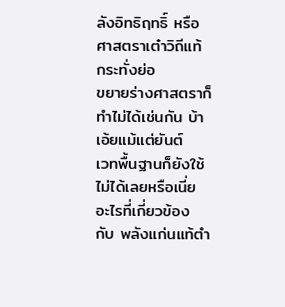ลังอิทธิฤทธิ์ หรือ ศาสตราเต๋าวิถีแท้ กระทั่งย่อ
ขยายร่างศาสตราก็ทำไม่ได้เช่นกัน บ้าเอ้ยแม้แต่ยันต์
เวทพื้นฐานก็ยังใช้ไม่ได้เลยหรือเนี่ย อะไรที่เกี่ยวข้อง
กับ พลังแก่นแท้ตำ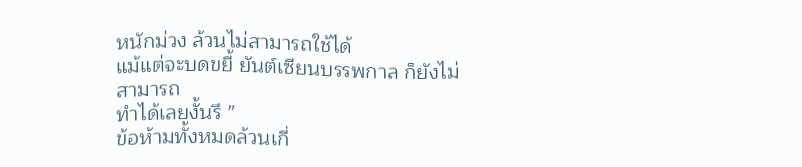หนักม่วง ล้วนไม่สามารถใช้ได้
แม้แต่จะบดขยี้ ยันต์เซียนบรรพกาล ก็ยังไม่สามารถ
ทำได้เลยงั้นรึ ”
ข้อห้ามทั้งหมดล้วนเกี่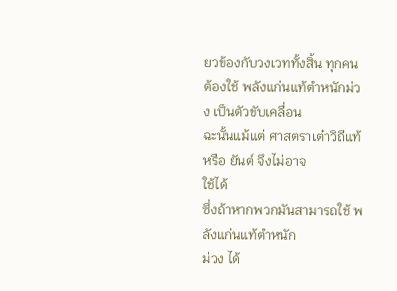ยวข้องกับวงเวททั้งสิ้น ทุกคน
ต้องใช้ พลังแก่นแท้ตำหนักม่วง เป็นตัวขับเคลื่อน
ฉะนั้นแม้แต่ ศาสตราเต๋าวิถีแท้ หรือ ยันต์ จึงไม่อาจ
ใช้ได้
ซึ่งถ้าหากพวกมันสามารถใช้ พลังแก่นแท้ตำหนัก
ม่วง ได้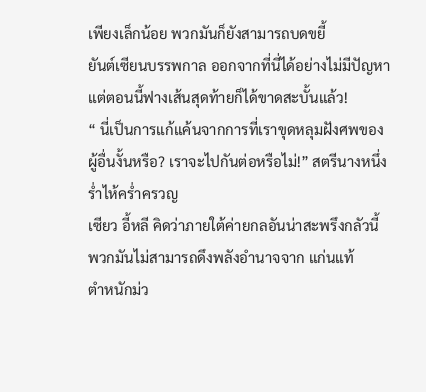เพียงเล็กน้อย พวกมันก็ยังสามารถบดขยี้
ยันต์เซียนบรรพกาล ออกจากที่นี่ได้อย่างไม่มีปัญหา
แต่ตอนนี้ฟางเส้นสุดท้ายก็ได้ขาดสะบั้นแล้ว!
“ นี่เป็นการแก้แค้นจากการที่เราขุดหลุมฝังศพของ
ผู้อื่นงั้นหรือ? เราจะไปกันต่อหรือไม่!” สตรีนางหนึ่ง
ร่ำไห้คร่ำครวญ
เซียว อี้หลี คิดว่าภายใต้ค่ายกลอันน่าสะพรึงกลัวนี้
พวกมันไม่สามารถดึงพลังอำนาจจาก แก่นแท้
ตำหนักม่ว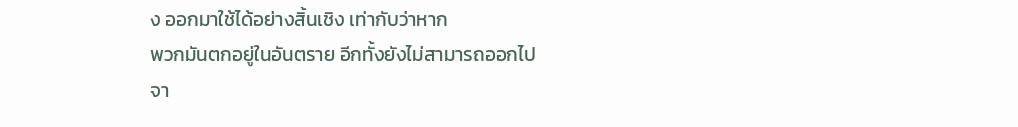ง ออกมาใช้ได้อย่างสิ้นเชิง เท่ากับว่าหาก
พวกมันตกอยู่ในอันตราย อีกทั้งยังไม่สามารถออกไป
จา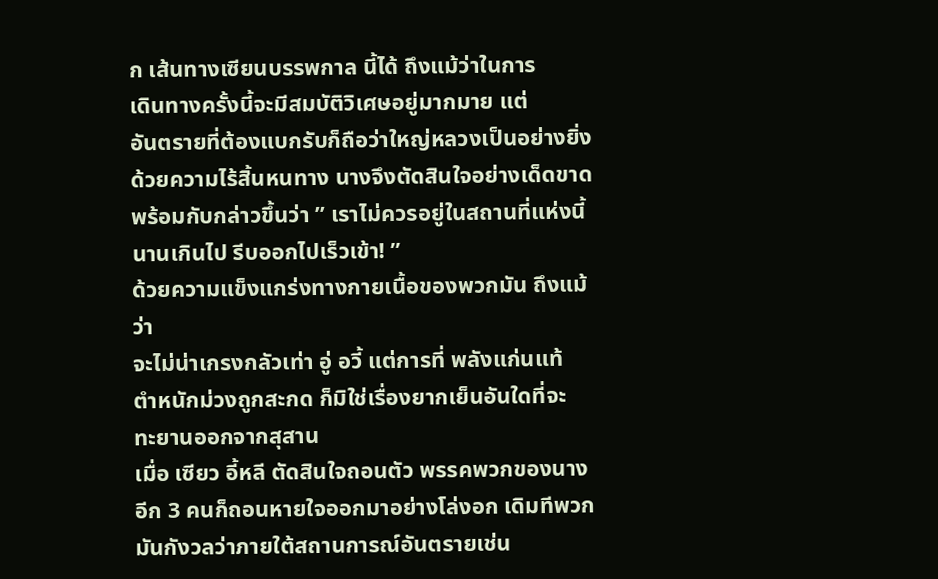ก เส้นทางเซียนบรรพกาล นี้ได้ ถึงแม้ว่าในการ
เดินทางครั้งนี้จะมีสมบัติวิเศษอยู่มากมาย แต่
อันตรายที่ต้องแบกรับก็ถือว่าใหญ่หลวงเป็นอย่างยิ่ง
ด้วยความไร้สิ้นหนทาง นางจึงตัดสินใจอย่างเด็ดขาด
พร้อมกับกล่าวขึ้นว่า ” เราไม่ควรอยู่ในสถานที่แห่งนี้
นานเกินไป รีบออกไปเร็วเข้า! ”
ด้วยความแข็งแกร่งทางกายเนื้อของพวกมัน ถึงแม้ว่า
จะไม่น่าเกรงกลัวเท่า อู่ อวี้ แต่การที่ พลังแก่นแท้
ตำหนักม่วงถูกสะกด ก็มิใช่เรื่องยากเย็นอันใดที่จะ
ทะยานออกจากสุสาน
เมื่อ เซียว อี้หลี ตัดสินใจถอนตัว พรรคพวกของนาง
อีก 3 คนก็ถอนหายใจออกมาอย่างโล่งอก เดิมทีพวก
มันกังวลว่าภายใต้สถานการณ์อันตรายเช่น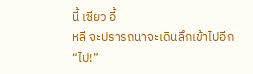นี้ เซียว อี้
หลี จะปรารถนาจะเดินลึกเข้าไปอีก
“ไป!”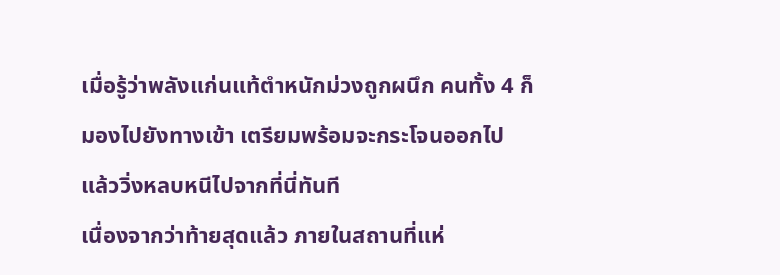เมื่อรู้ว่าพลังแก่นแท้ตำหนักม่วงถูกผนึก คนทั้ง 4 ก็
มองไปยังทางเข้า เตรียมพร้อมจะกระโจนออกไป
แล้ววิ่งหลบหนีไปจากที่นี่ทันที
เนื่องจากว่าท้ายสุดแล้ว ภายในสถานที่แห่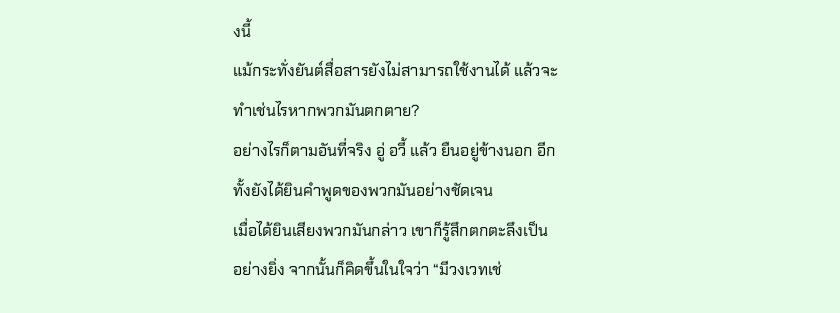งนี้
แม้กระทั่งยันต์สื่อสารยังไม่สามารถใช้งานได้ แล้วจะ
ทำเช่นไรหากพวกมันตกตาย?
อย่างไรก็ตามอันที่จริง อู่ อวี้ แล้ว ยืนอยู่ข้างนอก อีก
ทั้งยังได้ยินคำพูดของพวกมันอย่างชัดเจน
เมื่อได้ยินเสียงพวกมันกล่าว เขาก็รู้สึกตกตะลึงเป็น
อย่างยิ่ง จากนั้นก็คิดขึ้นในใจว่า “มีวงเวทเช่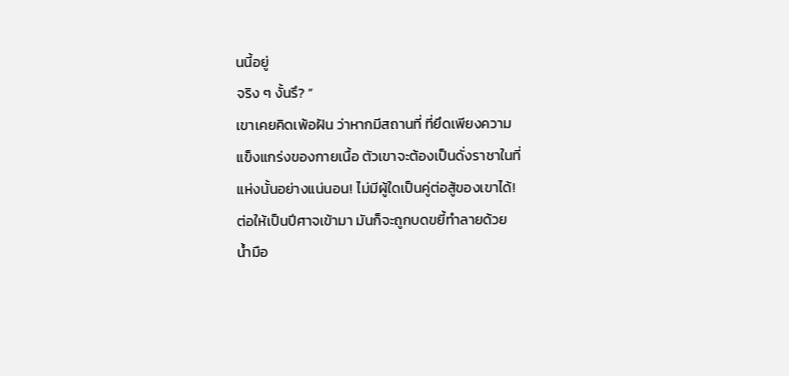นนี้อยู่
จริง ๆ งั้นรึ? ”
เขาเคยคิดเพ้อฝัน ว่าหากมีสถานที่ ที่ยึดเพียงความ
แข็งแกร่งของกายเนื้อ ตัวเขาจะต้องเป็นดั่งราชาในที่
แห่งนั้นอย่างแน่นอน! ไม่มีผู้ใดเป็นคู่ต่อสู้ของเขาได้!
ต่อให้เป็นปีศาจเข้ามา มันก็จะถูกบดขยี้ทำลายด้วย
น้ำมือ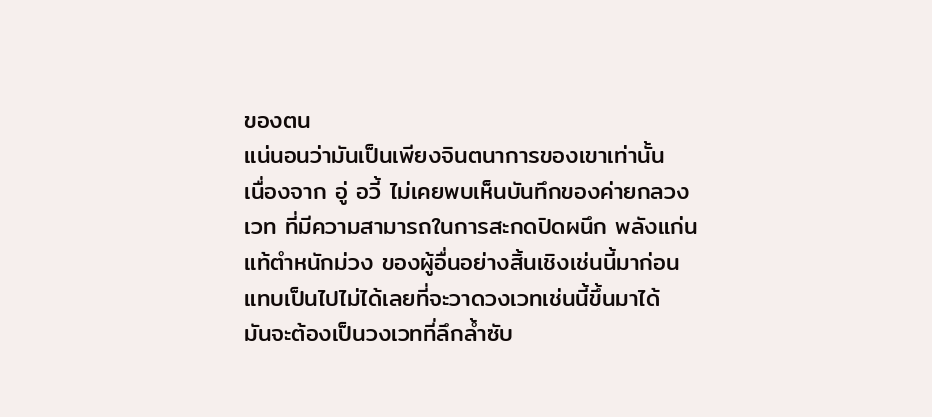ของตน
แน่นอนว่ามันเป็นเพียงจินตนาการของเขาเท่านั้น
เนื่องจาก อู่ อวี้ ไม่เคยพบเห็นบันทึกของค่ายกลวง
เวท ที่มีความสามารถในการสะกดปิดผนึก พลังแก่น
แท้ตำหนักม่วง ของผู้อื่นอย่างสิ้นเชิงเช่นนี้มาก่อน
แทบเป็นไปไม่ได้เลยที่จะวาดวงเวทเช่นนี้ขึ้นมาได้
มันจะต้องเป็นวงเวทที่ลึกล้ำซับ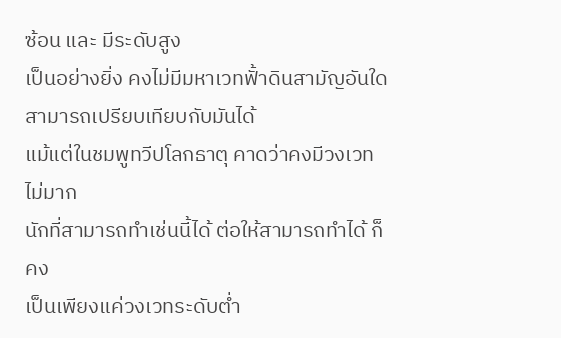ซ้อน และ มีระดับสูง
เป็นอย่างยิ่ง คงไม่มีมหาเวทฟั้าดินสามัญอันใด
สามารถเปรียบเทียบกับมันได้
แม้แต่ในชมพูทวีปโลกธาตุ คาดว่าคงมีวงเวทไม่มาก
นักที่สามารถทำเช่นนี้ได้ ต่อให้สามารถทำได้ ก็คง
เป็นเพียงแค่วงเวทระดับต่ำ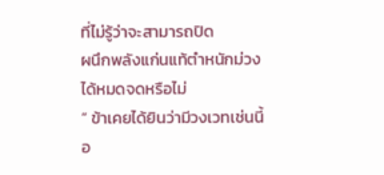ที่ไม่รู้ว่าจะสามารถปิด
ผนึกพลังแก่นแท้ตำหนักม่วงได้หมดจดหรือไม่
“ ข้าเคยได้ยินว่ามีวงเวทเช่นนี้อ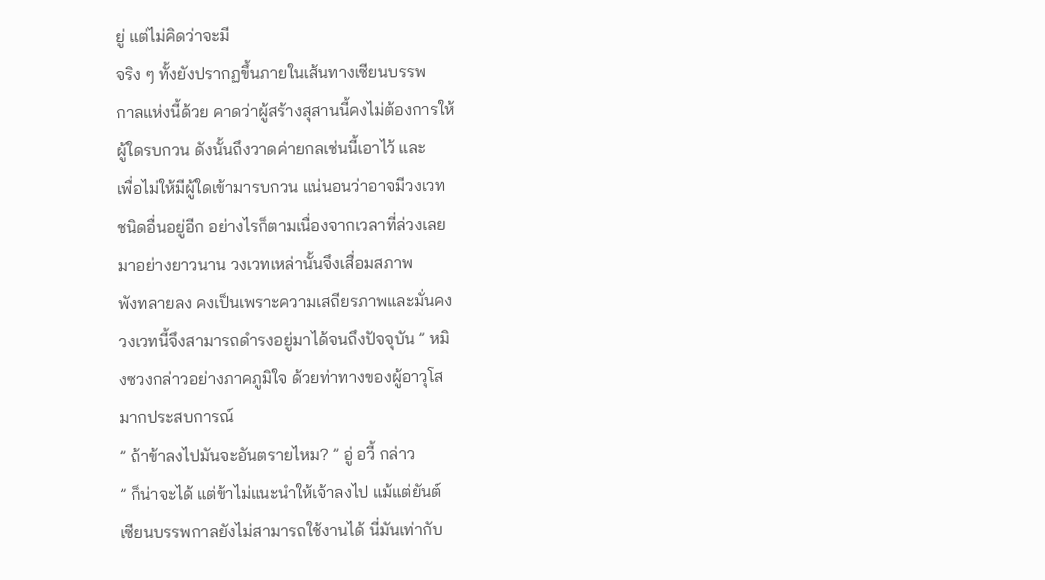ยู่ แต่ไม่คิดว่าจะมี
จริง ๆ ทั้งยังปรากฏขึ้นภายในเส้นทางเซียนบรรพ
กาลแห่งนี้ด้วย คาดว่าผู้สร้างสุสานนี้คงไม่ต้องการให้
ผู้ใดรบกวน ดังนั้นถึงวาดค่ายกลเช่นนี้เอาไว้ และ
เพื่อไม่ให้มีผู้ใดเข้ามารบกวน แน่นอนว่าอาจมีวงเวท
ชนิดอื่นอยู่อีก อย่างไรก็ตามเนื่องจากเวลาที่ล่วงเลย
มาอย่างยาวนาน วงเวทเหล่านั้นจึงเสื่อมสภาพ
พังทลายลง คงเป็นเพราะความเสถียรภาพและมั่นคง
วงเวทนี้จึงสามารถดำรงอยู่มาได้จนถึงปัจจุบัน ” หมิ
งซวงกล่าวอย่างภาคภูมิใจ ด้วยท่าทางของผู้อาวุโส
มากประสบการณ์
” ถ้าข้าลงไปมันจะอันตรายไหม? ” อู่ อวี้ กล่าว
” ก็น่าจะได้ แต่ข้าไม่แนะนำให้เจ้าลงไป แม้แต่ยันต์
เซียนบรรพกาลยังไม่สามารถใช้งานได้ นี่มันเท่ากับ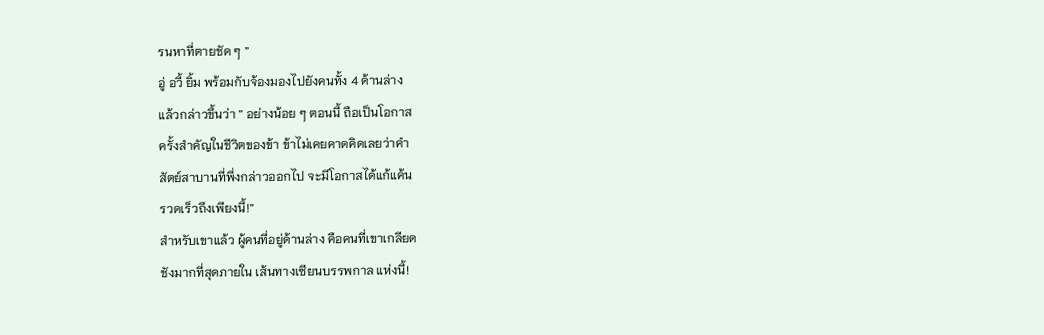รนหาที่ตายชัด ๆ ”
อู่ อวี้ ยิ้ม พร้อมกับจ้องมองไปยังคนทั้ง 4 ด้านล่าง
แล้วกล่าวขึ้นว่า ” อย่างน้อย ๆ ตอนนี้ ถือเป็นโอกาส
ครั้งสำคัญในชีวิตของข้า ข้าไม่เคยคาดคิดเลยว่าคำ
สัตย์สาบานที่พึ่งกล่าวออกไป จะมีโอกาสได้แก้แค้น
รวดเร็วถึงเพียงนี้!”
สำหรับเขาแล้ว ผู้คนที่อยู่ด้านล่าง คือคนที่เขาเกลียด
ชังมากที่สุดภายใน เส้นทางเซียนบรรพกาล แห่งนี้!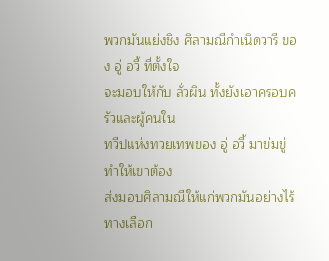พวกมันแย่งชิง ศิลามณีกำเนิดวารี ของ อู่ อวี้ ที่ตั้งใจ
จะมอบให้กับ ลั่วผิน ทั้งยังเอาครอบครัวและผู้คนใน
ทวีปแห่งทวยเทพของ อู่ อวี้ มาข่มขู่ ทำให้เขาต้อง
ส่งมอบศิลามณีให้แก่พวกมันอย่างไร้ทางเลือก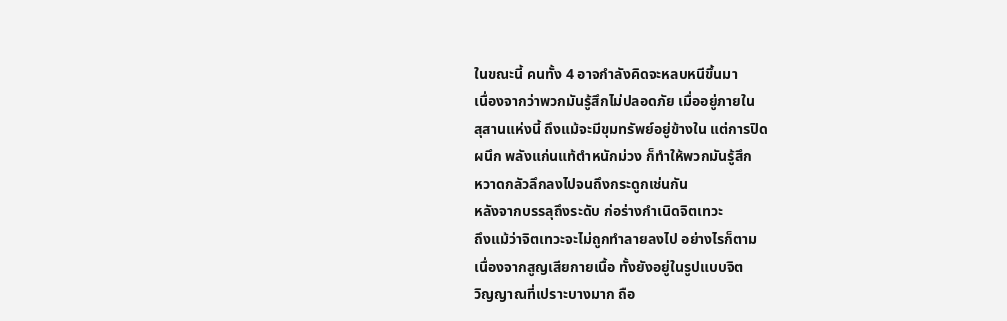ในขณะนี้ คนทั้ง 4 อาจกำลังคิดจะหลบหนีขึ้นมา
เนื่องจากว่าพวกมันรู้สึกไม่ปลอดภัย เมื่ออยู่ภายใน
สุสานแห่งนี้ ถึงแม้จะมีขุมทรัพย์อยู่ข้างใน แต่การปิด
ผนึก พลังแก่นแท้ตำหนักม่วง ก็ทำให้พวกมันรู้สึก
หวาดกลัวลึกลงไปจนถึงกระดูกเช่นกัน
หลังจากบรรลุถึงระดับ ก่อร่างกำเนิดจิตเทวะ
ถึงแม้ว่าจิตเทวะจะไม่ถูกทำลายลงไป อย่างไรก็ตาม
เนื่องจากสูญเสียกายเนื้อ ทั้งยังอยู่ในรูปแบบจิต
วิญญาณที่เปราะบางมาก ถือ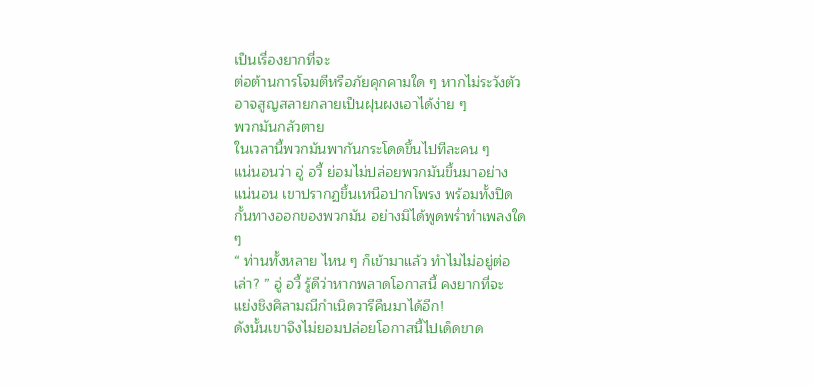เป็นเรื่องยากที่จะ
ต่อต้านการโจมตีหรือภัยคุกคามใด ๆ หากไม่ระวังตัว
อาจสูญสลายกลายเป็นฝุนผงเอาได้ง่าย ๆ
พวกมันกลัวตาย
ในเวลานี้พวกมันพากันกระโดดขึ้นไปทีละคน ๆ
แน่นอนว่า อู่ อวี้ ย่อมไม่ปล่อยพวกมันขึ้นมาอย่าง
แน่นอน เขาปรากฏขึ้นเหนือปากโพรง พร้อมทั้งปิด
กั้นทางออกของพวกมัน อย่างมิได้พูดพร่ำทำเพลงใด
ๆ
“ ท่านทั้งหลาย ไหน ๆ ก็เข้ามาแล้ว ทำไมไม่อยู่ต่อ
เล่า? ” อู่ อวี้ รู้ดีว่าหากพลาดโอกาสนี้ คงยากที่จะ
แย่งชิงศิลามณีกำเนิดวารีคืนมาได้อีก!
ดังนั้นเขาจึงไม่ยอมปล่อยโอกาสนี้ไปเด็ดขาด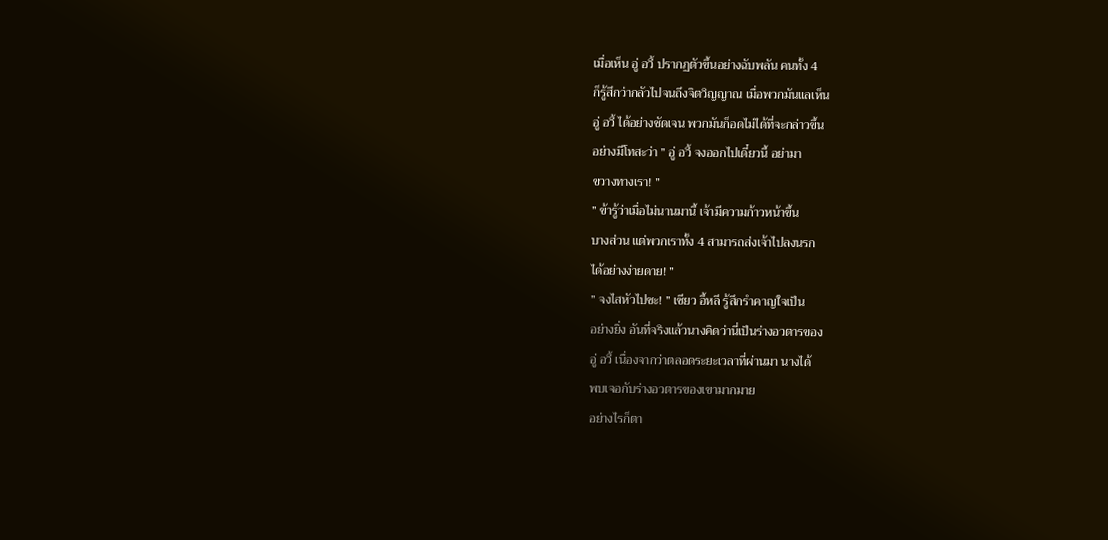เมื่อเห็น อู่ อวี้ ปรากฏตัวขึ้นอย่างฉับพลัน คนทั้ง 4
ก็รู้สึกว่ากลัวไปจนถึงจิตวิญญาณ เมื่อพวกมันแลเห็น
อู่ อวี้ ได้อย่างชัดเจน พวกมันก็อดไม่ได้ที่จะกล่าวขึ้น
อย่างมีโทสะว่า ” อู่ อวี้ จงออกไปเดี๋ยวนี้ อย่ามา
ขวางทางเรา! ”
” ข้ารู้ว่าเมื่อไม่นานมานี้ เจ้ามีความก้าวหน้าขึ้น
บางส่วน แต่พวกเราทั้ง 4 สามารถส่งเจ้าไปลงนรก
ได้อย่างง่ายดาย! ”
” จงไสหัวไปซะ! ” เซียว อี้หลี รู้สึกรำคาญใจเป็น
อย่างยิ่ง อันที่จริงแล้วนางคิดว่านี่เป็นร่างอวตารของ
อู่ อวี้ เนื่องจากว่าตลอดระยะเวลาที่ผ่านมา นางได้
พบเจอกับร่างอวตารของเขามากมาย
อย่างไรก็ตา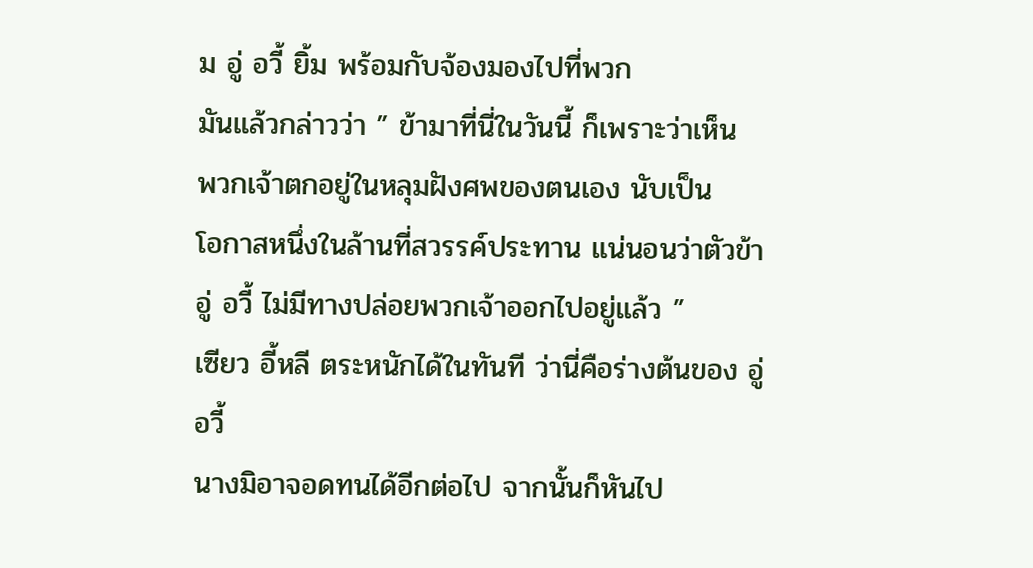ม อู่ อวี้ ยิ้ม พร้อมกับจ้องมองไปที่พวก
มันแล้วกล่าวว่า ” ข้ามาที่นี่ในวันนี้ ก็เพราะว่าเห็น
พวกเจ้าตกอยู่ในหลุมฝังศพของตนเอง นับเป็น
โอกาสหนึ่งในล้านที่สวรรค์ประทาน แน่นอนว่าตัวข้า
อู่ อวี้ ไม่มีทางปล่อยพวกเจ้าออกไปอยู่แล้ว ”
เซียว อี้หลี ตระหนักได้ในทันที ว่านี่คือร่างต้นของ อู่
อวี้
นางมิอาจอดทนได้อีกต่อไป จากนั้นก็หันไป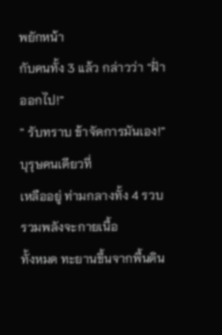พยักหน้า
กับคนทั้ง 3 แล้ว กล่าวว่า “ฝั่าออกไป!”
” รับทราบ ข้าจัดการมันเอง!” บุรุษคนเดียวที่
เหลืออยู่ ท่ามกลางทั้ง 4 รวบรวมพลังจะกายเนื้อ
ทั้งหมด ทะยานขึ้นจากพื้นดิน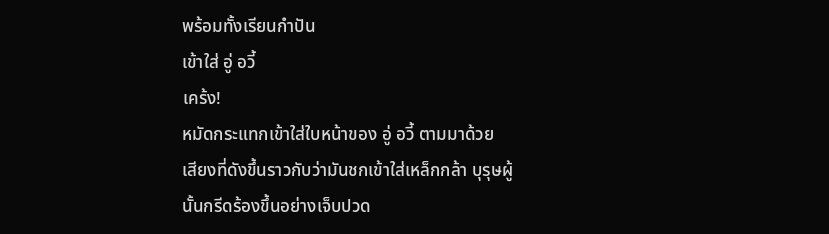พร้อมทั้งเรียนกำปัน
เข้าใส่ อู่ อวี้
เคร้ง!
หมัดกระแทกเข้าใส่ใบหน้าของ อู่ อวี้ ตามมาด้วย
เสียงที่ดังขึ้นราวกับว่ามันชกเข้าใส่เหล็กกล้า บุรุษผู้
นั้นกรีดร้องขึ้นอย่างเจ็บปวด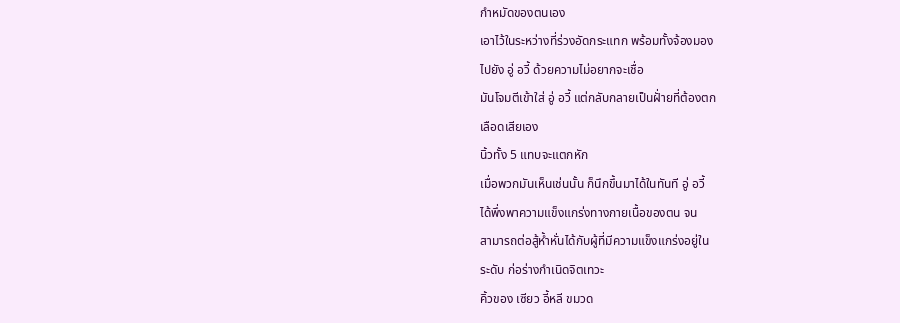กำหมัดของตนเอง
เอาไว้ในระหว่างที่ร่วงอัดกระแทก พร้อมทั้งจ้องมอง
ไปยัง อู่ อวี้ ด้วยความไม่อยากจะเชื่อ
มันโจมตีเข้าใส่ อู่ อวี้ แต่กลับกลายเป็นฝั่ายที่ต้องตก
เลือดเสียเอง
นิ้วทั้ง 5 แทบจะแตกหัก
เมื่อพวกมันเห็นเช่นนั้น ก็นึกขึ้นมาได้ในทันที อู่ อวี้
ได้พึ่งพาความแข็งแกร่งทางกายเนื้อของตน จน
สามารถต่อสู้ห้ำหั่นได้กับผู้ที่มีความแข็งแกร่งอยู่ใน
ระดับ ก่อร่างกำเนิดจิตเทวะ
คิ้วของ เซียว อี้หลี ขมวด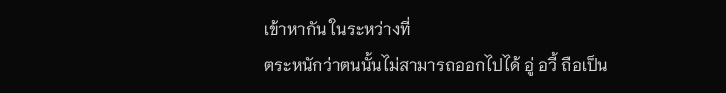เข้าหากัน ในระหว่างที่
ตระหนักว่าตนนั้นไม่สามารถออกไปได้ อู่ อวี้ ถือเป็น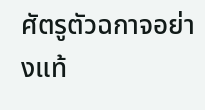ศัตรูตัวฉกาจอย่างแท้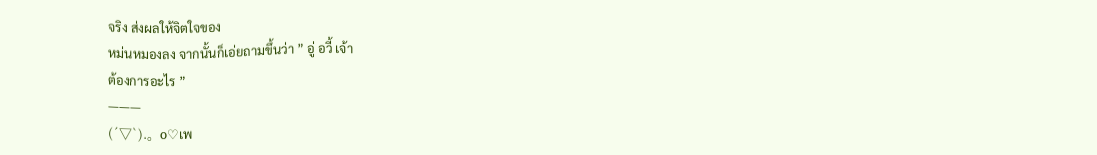จริง ส่งผลให้จิตใจของ
หม่นหมองลง จากนั้นก็เอ่ยถามขึ้นว่า ” อู่ อวี้ เจ้า
ต้องการอะไร ”
———
(´▽`).。o♡เพ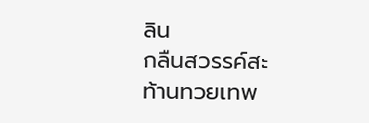ลิน
กลืนสวรรค์สะท้านทวยเทพ